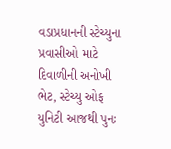વડાપ્રધાનની સ્ટેચ્યુના પ્રવાસીઓ માટે દિવાળીની અનોખી ભેટ, સ્ટેચ્યુ ઓફ યુનિટી આજથી પુનઃ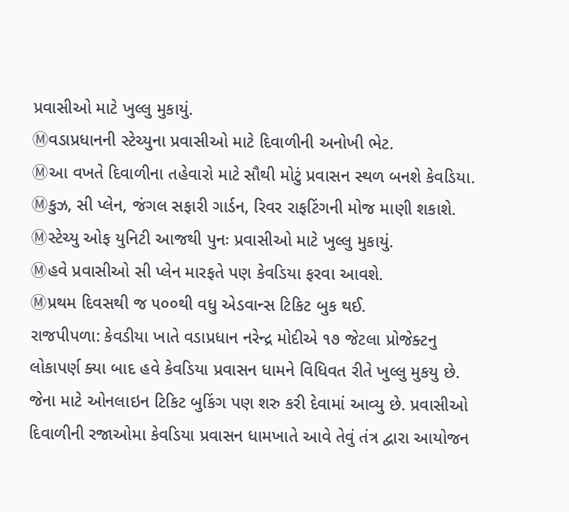પ્રવાસીઓ માટે ખુલ્લુ મુકાયું.
Ⓜવડાપ્રધાનની સ્ટેચ્યુના પ્રવાસીઓ માટે દિવાળીની અનોખી ભેટ.
Ⓜઆ વખતે દિવાળીના તહેવારો માટે સૌથી મોટું પ્રવાસન સ્થળ બનશે કેવડિયા.
Ⓜકુઝ, સી પ્લેન, જંગલ સફારી ગાર્ડન, રિવર રાફટિંગની મોજ માણી શકાશે.
Ⓜસ્ટેચ્યુ ઓફ યુનિટી આજથી પુનઃ પ્રવાસીઓ માટે ખુલ્લુ મુકાયું.
Ⓜહવે પ્રવાસીઓ સી પ્લેન મારફતે પણ કેવડિયા ફરવા આવશે.
Ⓜપ્રથમ દિવસથી જ ૫૦૦થી વધુ એડવાન્સ ટિકિટ બુક થઈ.
રાજપીપળા: કેવડીયા ખાતે વડાપ્રધાન નરેન્દ્ર મોદીએ ૧૭ જેટલા પ્રોજેક્ટનુ લોકાપર્ણ ક્યા બાદ હવે કેવડિયા પ્રવાસન ધામને વિધિવત રીતે ખુલ્લુ મુકયુ છે. જેના માટે ઓનલાઇન ટિકિટ બુકિંગ પણ શરુ કરી દેવામાં આવ્યુ છે. પ્રવાસીઓ દિવાળીની રજાઓમા કેવડિયા પ્રવાસન ધામખાતે આવે તેવું તંત્ર દ્વારા આયોજન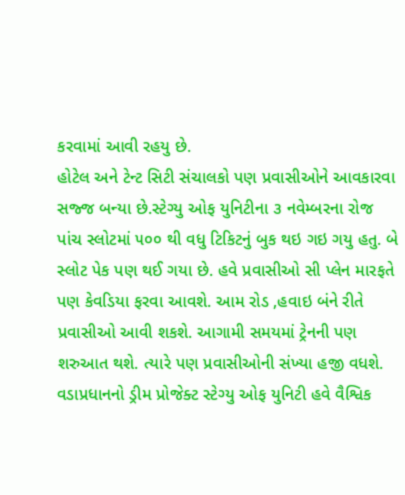કરવામાં આવી રહયુ છે.
હોટેલ અને ટેન્ટ સિટી સંચાલકો પણ પ્રવાસીઓને આવકારવા સજ્જ બન્યા છે.સ્ટેગ્યુ ઓફ યુનિટીના ૩ નવેમ્બરના રોજ પાંચ સ્લોટમાં ૫૦૦ થી વધુ ટિકિટનું બુક થઇ ગઇ ગયુ હતુ. બે સ્લોટ પેક પણ થઈ ગયા છે. હવે પ્રવાસીઓ સી પ્લેન મારફતે પણ કેવડિયા ફરવા આવશે. આમ રોડ ,હવાઇ બંને રીતે પ્રવાસીઓ આવી શકશે. આગામી સમયમાં ટ્રેનની પણ શરુઆત થશે. ત્યારે પણ પ્રવાસીઓની સંખ્યા હજી વધશે.
વડાપ્રધાનનો ડ્રીમ પ્રોજેક્ટ સ્ટેગ્યુ ઓફ યુનિટી હવે વૈશ્વિક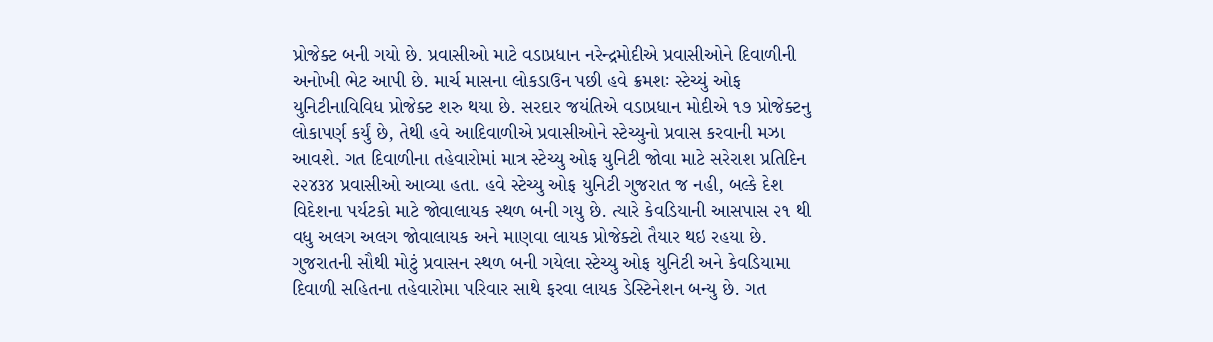પ્રોજેક્ટ બની ગયો છે. પ્રવાસીઓ માટે વડાપ્રધાન નરેન્દ્રમોદીએ પ્રવાસીઓને દિવાળીની અનોખી ભેટ આપી છે. માર્ચ માસના લોકડાઉન પછી હવે ક્રમશઃ સ્ટેચ્યું ઓફ યુનિટીનાવિવિધ પ્રોજેક્ટ શરુ થયા છે. સરદાર જયંતિએ વડાપ્રધાન મોદીએ ૧૭ પ્રોજેક્ટનુ લોકાપર્ણ કર્યું છે, તેથી હવે આદિવાળીએ પ્રવાસીઓને સ્ટેચ્યુનો પ્રવાસ કરવાની મઝા આવશે. ગત દિવાળીના તહેવારોમાં માત્ર સ્ટેચ્યુ ઓફ યુનિટી જોવા માટે સરેરાશ પ્રતિદિન ૨૨૪૩૪ પ્રવાસીઓ આવ્યા હતા. હવે સ્ટેચ્યુ ઓફ યુનિટી ગુજરાત જ નહી, બલ્કે દેશ વિદેશના પર્યટકો માટે જોવાલાયક સ્થળ બની ગયુ છે. ત્યારે કેવડિયાની આસપાસ ૨૧ થી વધુ અલગ અલગ જોવાલાયક અને માણવા લાયક પ્રોજેક્ટો તૈયાર થઇ રહયા છે.
ગુજરાતની સૌથી મોટું પ્રવાસન સ્થળ બની ગયેલા સ્ટેચ્યુ ઓફ યુનિટી અને કેવડિયામા દિવાળી સહિતના તહેવારોમા પરિવાર સાથે ફરવા લાયક ડેસ્ટિનેશન બન્યુ છે. ગત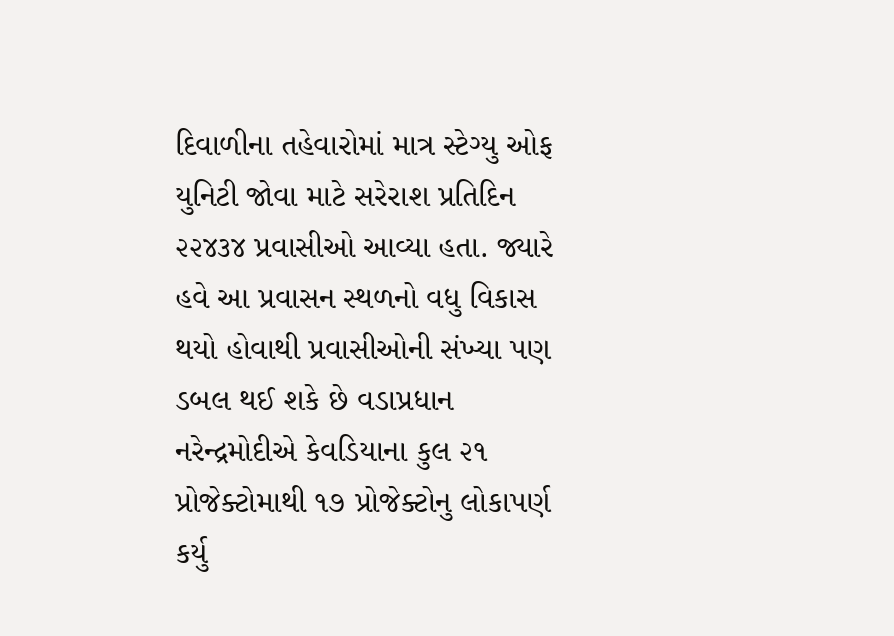દિવાળીના તહેવારોમાં માત્ર સ્ટેગ્યુ ઓફ યુનિટી જોવા માટે સરેરાશ પ્રતિદિન ૨૨૪૩૪ પ્રવાસીઓ આવ્યા હતા. જ્યારે હવે આ પ્રવાસન સ્થળનો વધુ વિકાસ થયો હોવાથી પ્રવાસીઓની સંખ્યા પણ ડબલ થઈ શકે છે વડાપ્રધાન નરેન્દ્રમોદીએ કેવડિયાના કુલ ૨૧ પ્રોજેક્ટોમાથી ૧૭ પ્રોજેક્ટોનુ લોકાપર્ણ કર્યુ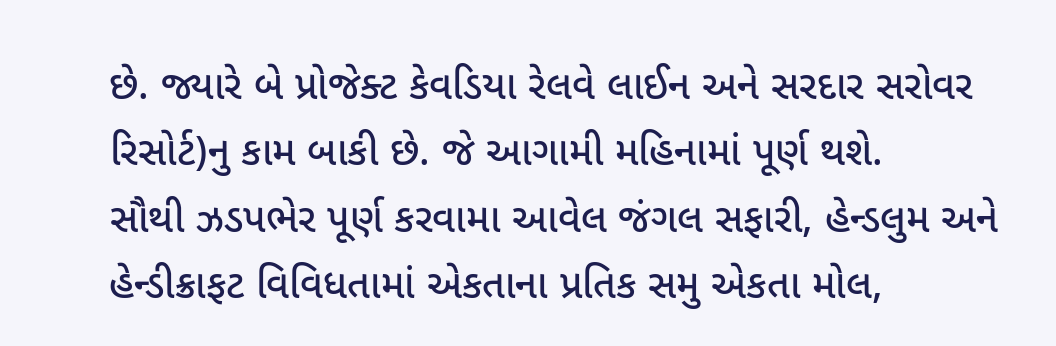છે. જ્યારે બે પ્રોજેક્ટ કેવડિયા રેલવે લાઈન અને સરદાર સરોવર રિસોર્ટ)નુ કામ બાકી છે. જે આગામી મહિનામાં પૂર્ણ થશે.
સૌથી ઝડપભેર પૂર્ણ કરવામા આવેલ જંગલ સફારી, હેન્ડલુમ અને હેન્ડીક્રાફટ વિવિધતામાં એકતાના પ્રતિક સમુ એકતા મોલ,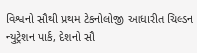વિશ્વનો સૌથી પ્રથમ ટેકનોલોજી આધારીત ચિલ્ડન ન્યુટ્રેશન પાર્ક, દેશનો સૌ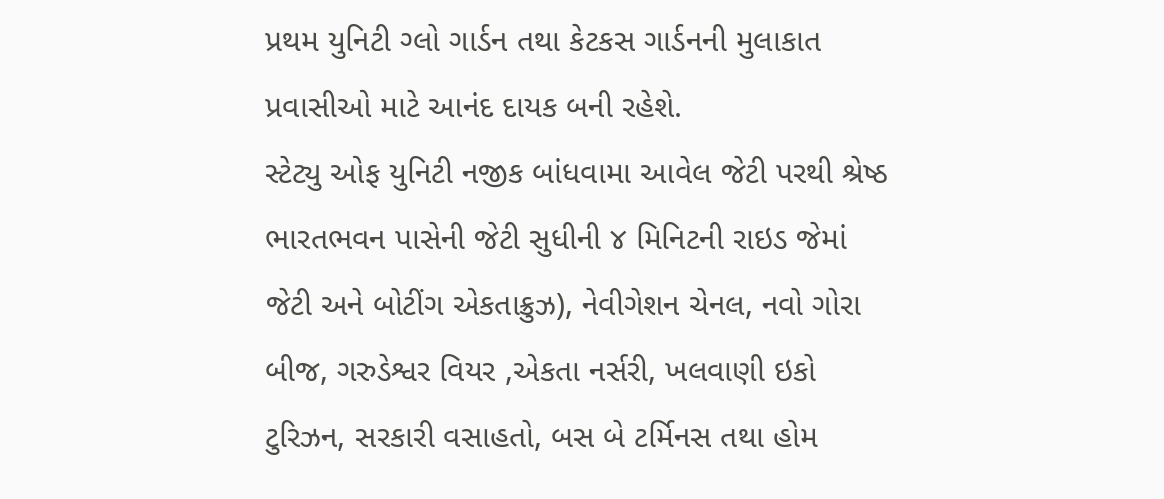પ્રથમ યુનિટી ગ્લો ગાર્ડન તથા કેટકસ ગાર્ડનની મુલાકાત પ્રવાસીઓ માટે આનંદ દાયક બની રહેશે.
સ્ટેટ્યુ ઓફ યુનિટી નજીક બાંધવામા આવેલ જેટી પરથી શ્રેષ્ઠ ભારતભવન પાસેની જેટી સુધીની ૪ મિનિટની રાઇડ જેમાં જેટી અને બોટીંગ એકતાક્રુઝ), નેવીગેશન ચેનલ, નવો ગોરા બીજ, ગરુડેશ્વર વિયર ,એકતા નર્સરી, ખલવાણી ઇકો ટુરિઝન, સરકારી વસાહતો, બસ બે ટર્મિનસ તથા હોમ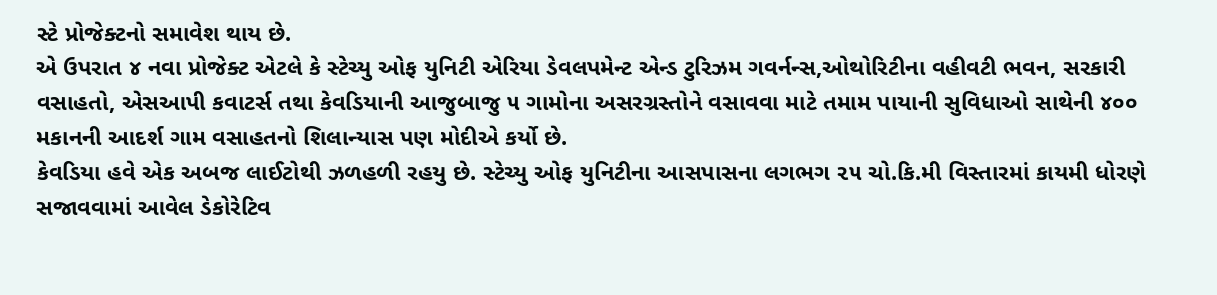સ્ટે પ્રોજેક્ટનો સમાવેશ થાય છે.
એ ઉપરાત ૪ નવા પ્રોજેક્ટ એટલે કે સ્ટેચ્યુ ઓફ યુનિટી એરિયા ડેવલપમેન્ટ એન્ડ ટુરિઝમ ગવર્નન્સ,ઓથોરિટીના વહીવટી ભવન, સરકારી વસાહતો, એસઆપી કવાટર્સ તથા કેવડિયાની આજુબાજુ ૫ ગામોના અસરગ્રસ્તોને વસાવવા માટે તમામ પાયાની સુવિધાઓ સાથેની ૪૦૦ મકાનની આદર્શ ગામ વસાહતનો શિલાન્યાસ પણ મોદીએ કર્યો છે.
કેવડિયા હવે એક અબજ લાઈટોથી ઝળહળી રહયુ છે. સ્ટેચ્યુ ઓફ યુનિટીના આસપાસના લગભગ ૨૫ ચો.કિ.મી વિસ્તારમાં કાયમી ધોરણે સજાવવામાં આવેલ ડેકોરેટિવ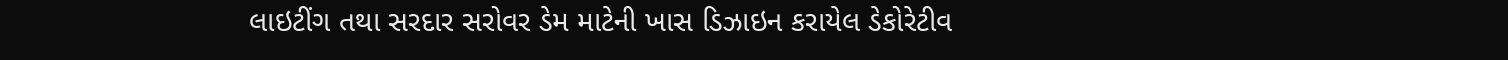લાઇટીંગ તથા સરદાર સરોવર ડેમ માટેની ખાસ ડિઝાઇન કરાયેલ ડેકોરેટીવ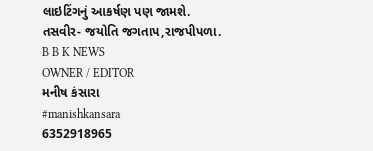લાઇટિંગનું આકર્ષણ પણ જામશે.
તસવીર- જયોતિ જગતાપ,રાજપીપળા.
B B K NEWS
OWNER / EDITOR
મનીષ કંસારા
#manishkansara
6352918965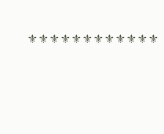⚜⚜⚜⚜⚜⚜⚜⚜⚜⚜⚜⚜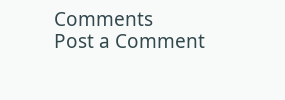Comments
Post a Comment